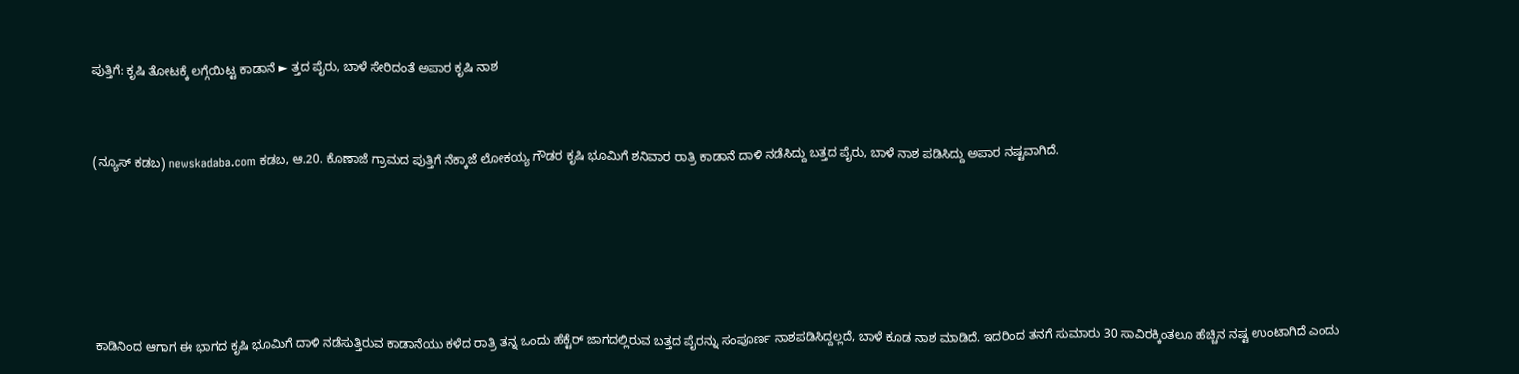ಪುತ್ತಿಗೆ: ಕೃಷಿ ತೋಟಕ್ಕೆ ಲಗ್ಗೆಯಿಟ್ಟ ಕಾಡಾನೆ ► ತ್ತದ ಪೈರು, ಬಾಳೆ ಸೇರಿದಂತೆ ಅಪಾರ ಕೃಷಿ ನಾಶ



(ನ್ಯೂಸ್ ಕಡಬ) newskadaba.com ಕಡಬ, ಆ.20. ಕೊಣಾಜೆ ಗ್ರಾಮದ ಪುತ್ತಿಗೆ ನೆಕ್ಕಾಜೆ ಲೋಕಯ್ಯ ಗೌಡರ ಕೃಷಿ ಭೂಮಿಗೆ ಶನಿವಾರ ರಾತ್ರಿ ಕಾಡಾನೆ ದಾಳಿ ನಡೆಸಿದ್ದು ಬತ್ತದ ಪೈರು, ಬಾಳೆ ನಾಶ ಪಡಿಸಿದ್ದು ಅಪಾರ ನಷ್ಟವಾಗಿದೆ.







ಕಾಡಿನಿಂದ ಆಗಾಗ ಈ ಭಾಗದ ಕೃಷಿ ಭೂಮಿಗೆ ದಾಳಿ ನಡೆಸುತ್ತಿರುವ ಕಾಡಾನೆಯು ಕಳೆದ ರಾತ್ರಿ ತನ್ನ ಒಂದು ಹೆಕ್ಟೆರ್ ಜಾಗದಲ್ಲಿರುವ ಬತ್ತದ ಪೈರನ್ನು ಸಂಪೂರ್ಣ ನಾಶಪಡಿಸಿದ್ದಲ್ಲದೆ, ಬಾಳೆ ಕೂಡ ನಾಶ ಮಾಡಿದೆ. ಇದರಿಂದ ತನಗೆ ಸುಮಾರು 30 ಸಾವಿರಕ್ಕಿಂತಲೂ ಹೆಚ್ಚಿನ ನಷ್ಟ ಉಂಟಾಗಿದೆ ಎಂದು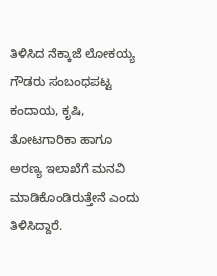ತಿಳಿಸಿದ ನೆಕ್ಕಾಜೆ ಲೋಕಯ್ಯ ಗೌಡರು ಸಂಬಂಧಪಟ್ಟ ಕಂದಾಯ, ಕೃಷಿ, ತೋಟಗಾರಿಕಾ ಹಾಗೂ ಅರಣ್ಯ ಇಲಾಖೆಗೆ ಮನವಿ ಮಾಡಿಕೊಂಡಿರುತ್ತೇನೆ ಎಂದು ತಿಳಿಸಿದ್ದಾರೆ.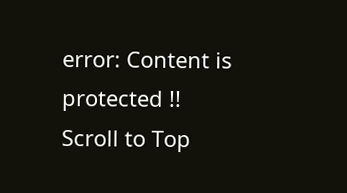error: Content is protected !!
Scroll to Top